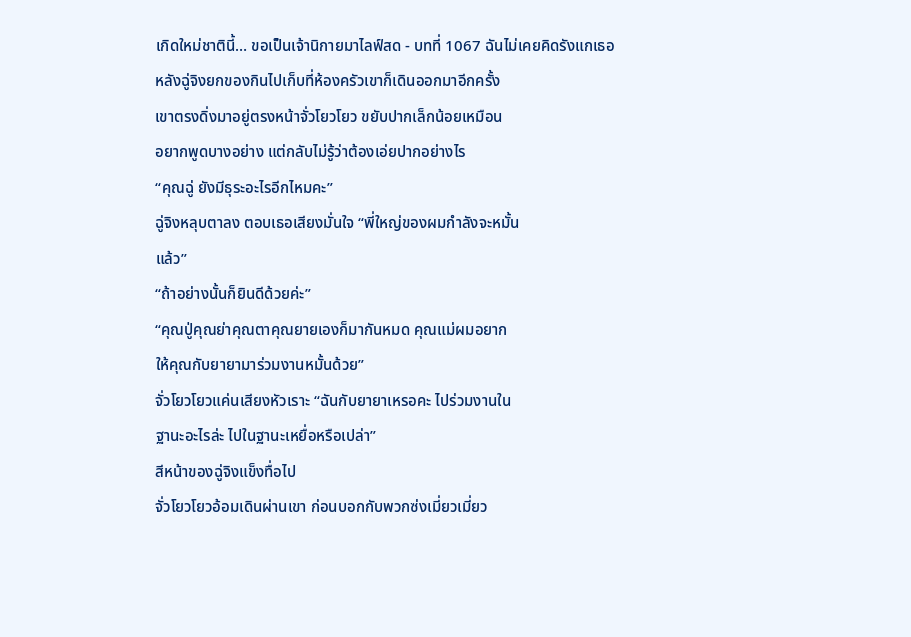เกิดใหม่ชาตินี้… ขอเป็นเจ้านิกายมาไลฟ์สด - บทที่ 1067 ฉันไม่เคยคิดรังแกเธอ
หลังฉู่จิงยกของกินไปเก็บที่ห้องครัวเขาก็เดินออกมาอีกครั้ง
เขาตรงดิ่งมาอยู่ตรงหน้าจั่วโยวโยว ขยับปากเล็กน้อยเหมือน
อยากพูดบางอย่าง แต่กลับไม่รู้ว่าต้องเอ่ยปากอย่างไร
“คุณฉู่ ยังมีธุระอะไรอีกไหมคะ”
ฉู่จิงหลุบตาลง ตอบเธอเสียงมั่นใจ “พี่ใหญ่ของผมกำลังจะหมั้น
แล้ว”
“ถ้าอย่างนั้นก็ยินดีด้วยค่ะ”
“คุณปู่คุณย่าคุณตาคุณยายเองก็มากันหมด คุณแม่ผมอยาก
ให้คุณกับยายามาร่วมงานหมั้นด้วย”
จั่วโยวโยวแค่นเสียงหัวเราะ “ฉันกับยายาเหรอคะ ไปร่วมงานใน
ฐานะอะไรล่ะ ไปในฐานะเหยื่อหรือเปล่า”
สีหน้าของฉู่จิงแข็งทื่อไป
จั่วโยวโยวอ้อมเดินผ่านเขา ก่อนบอกกับพวกซ่งเมี่ยวเมี่ยว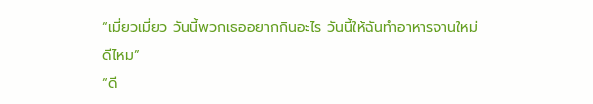“เมี่ยวเมี่ยว วันนี้พวกเธออยากกินอะไร วันนี้ให้ฉันทำอาหารจานใหม่
ดีไหม”
“ดี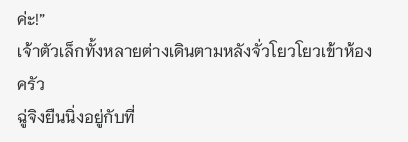ค่ะ!”
เจ้าตัวเล็กทั้งหลายต่างเดินตามหลังจั่วโยวโยวเข้าห้องครัว
ฉู่จิงยืนนิ่งอยู่กับที่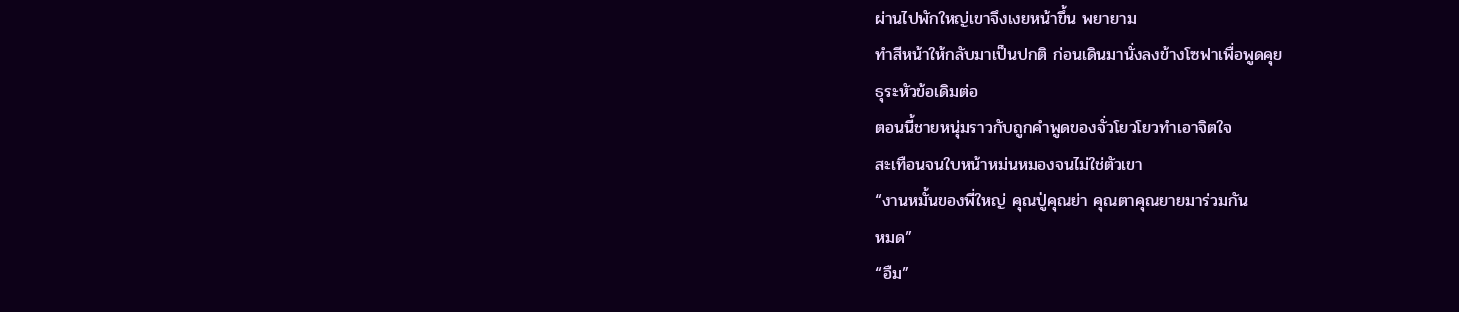ผ่านไปพักใหญ่เขาจึงเงยหน้าขึ้น พยายาม
ทำสีหน้าให้กลับมาเป็นปกติ ก่อนเดินมานั่งลงข้างโซฟาเพื่อพูดคุย
ธุระหัวข้อเดิมต่อ
ตอนนี้ชายหนุ่มราวกับถูกคำพูดของจั่วโยวโยวทำเอาจิตใจ
สะเทือนจนใบหน้าหม่นหมองจนไม่ใช่ตัวเขา
“งานหมั้นของพี่ใหญ่ คุณปู่คุณย่า คุณตาคุณยายมาร่วมกัน
หมด”
“อืม”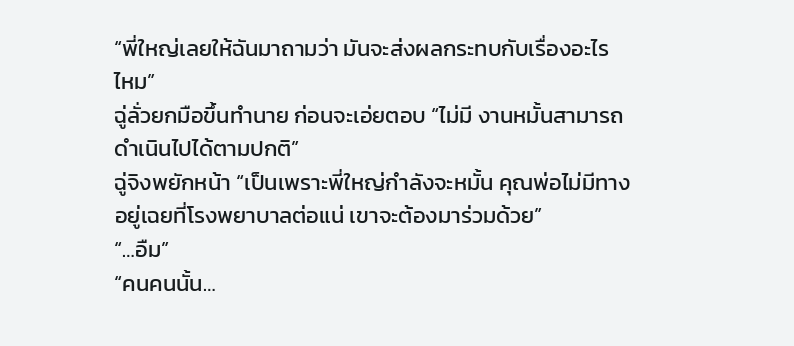“พี่ใหญ่เลยให้ฉันมาถามว่า มันจะส่งผลกระทบกับเรื่องอะไร
ไหม”
ฉู่ลั่วยกมือขึ้นทำนาย ก่อนจะเอ่ยตอบ “ไม่มี งานหมั้นสามารถ
ดำเนินไปได้ตามปกติ”
ฉู่จิงพยักหน้า “เป็นเพราะพี่ใหญ่กำลังจะหมั้น คุณพ่อไม่มีทาง
อยู่เฉยที่โรงพยาบาลต่อแน่ เขาจะต้องมาร่วมด้วย”
“…อืม”
“คนคนนั้น…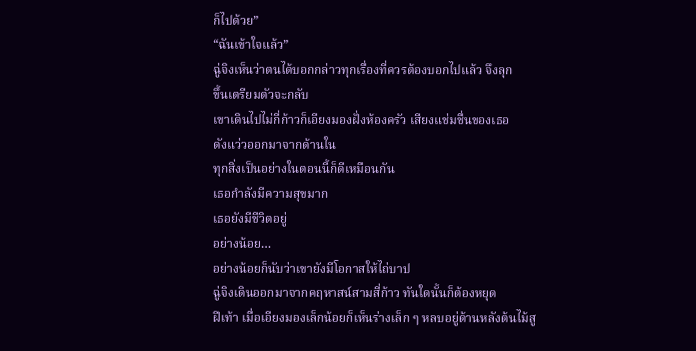ก็ไปด้วย”
“ฉันเข้าใจแล้ว”
ฉู่จิงเห็นว่าตนได้บอกกล่าวทุกเรื่องที่ควรต้องบอกไปแล้ว จึงลุก
ขึ้นเตรียมตัวจะกลับ
เขาเดินไปไม่กี่ก้าวก็เอียงมองฝั่งห้องครัว เสียงแช่มชื่นของเธอ
ดังแว่วออกมาจากด้านใน
ทุกสิ่งเป็นอย่างในตอนนี้ก็ดีเหมือนกัน
เธอกำลังมีความสุขมาก
เธอยังมีชีวิตอยู่
อย่างน้อย…
อย่างน้อยก็นับว่าเขายังมีโอกาสให้ไถ่บาป
ฉู่จิงเดินออกมาจากคฤหาสน์สามสี่ก้าว ทันใดนั้นก็ต้องหยุด
ฝีเท้า เมื่อเอียงมองเล็กน้อยก็เห็นร่างเล็ก ๆ หลบอยู่ด้านหลังต้นไม้สู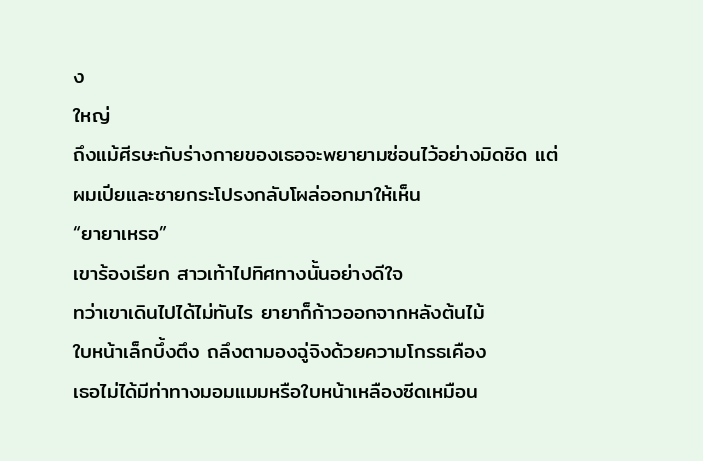ง
ใหญ่
ถึงแม้ศีรษะกับร่างกายของเธอจะพยายามซ่อนไว้อย่างมิดชิด แต่
ผมเปียและชายกระโปรงกลับโผล่ออกมาให้เห็น
“ยายาเหรอ”
เขาร้องเรียก สาวเท้าไปทิศทางนั้นอย่างดีใจ
ทว่าเขาเดินไปได้ไม่ทันไร ยายาก็ก้าวออกจากหลังต้นไม้
ใบหน้าเล็กบึ้งตึง ถลึงตามองฉู่จิงด้วยความโกรธเคือง
เธอไม่ได้มีท่าทางมอมแมมหรือใบหน้าเหลืองซีดเหมือน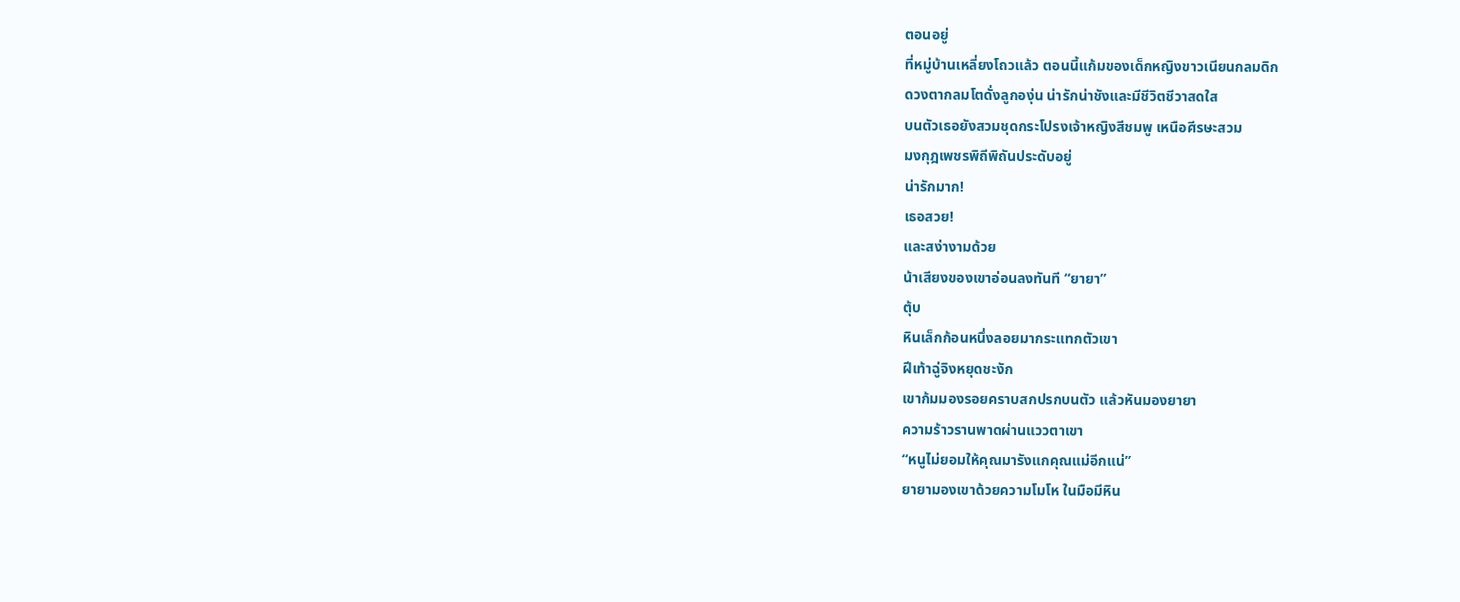ตอนอยู่
ที่หมู่บ้านเหลี่ยงโถวแล้ว ตอนนี้แก้มของเด็กหญิงขาวเนียนกลมดิก
ดวงตากลมโตดั่งลูกองุ่น น่ารักน่าชังและมีชีวิตชีวาสดใส
บนตัวเธอยังสวมชุดกระโปรงเจ้าหญิงสีชมพู เหนือศีรษะสวม
มงกุฎเพชรพิถีพิถันประดับอยู่
น่ารักมาก!
เธอสวย!
และสง่างามด้วย
น้าเสียงของเขาอ่อนลงทันที “ยายา”
ตุ้บ
หินเล็กก้อนหนึ่งลอยมากระแทกตัวเขา
ฝีเท้าฉู่จิงหยุดชะงัก
เขาก้มมองรอยคราบสกปรกบนตัว แล้วหันมองยายา
ความร้าวรานพาดผ่านแววตาเขา
“หนูไม่ยอมให้คุณมารังแกคุณแม่อีกแน่”
ยายามองเขาด้วยความโมโห ในมือมีหิน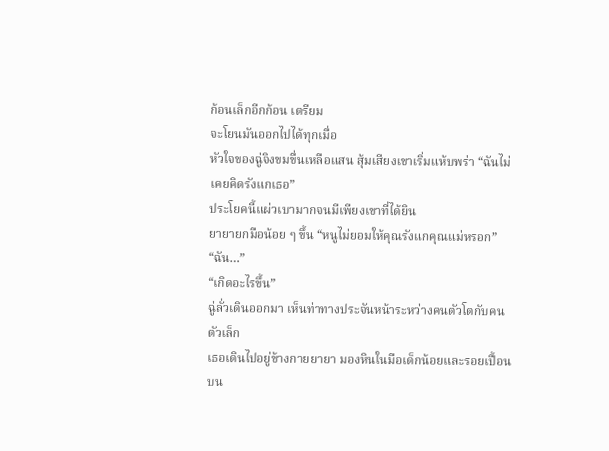ก้อนเล็กอีกก้อน เตรียม
จะโยนมันออกไปได้ทุกเมื่อ
หัวใจของฉู่จิงขมขื่นเหลือแสน สุ้มเสียงเขาเริ่มแห้บพร่า “ฉันไม่
เคยคิดรังแกเธอ”
ประโยคนี้แผ่วเบามากจนมีเพียงเขาที่ได้ยิน
ยายายกมือน้อย ๆ ขึ้น “หนูไม่ยอมให้คุณรังแกคุณแม่หรอก”
“ฉัน…”
“เกิดอะไรขึ้น”
ฉู่ลั่วเดินออกมา เห็นท่าทางประจันหน้าระหว่างคนตัวโตกับคน
ตัวเล็ก
เธอเดินไปอยู่ข้างกายยายา มองหินในมือเด็กน้อยและรอยเปื้อน
บน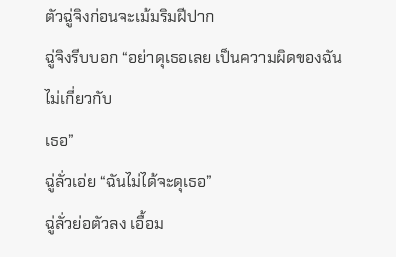ตัวฉู่จิงก่อนจะเม้มริมฝีปาก
ฉู่จิงรีบบอก “อย่าดุเธอเลย เป็นความผิดของฉัน ไม่เกี่ยวกับ
เธอ”
ฉู่ลั่วเอ่ย “ฉันไม่ได้จะดุเธอ”
ฉู่ลั่วย่อตัวลง เอื้อม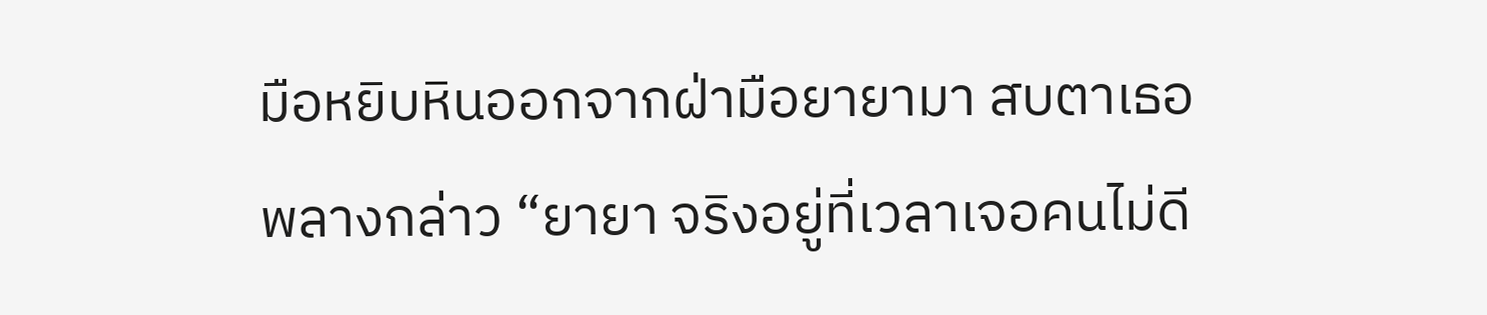มือหยิบหินออกจากฝ่ามือยายามา สบตาเธอ
พลางกล่าว “ยายา จริงอยู่ที่เวลาเจอคนไม่ดี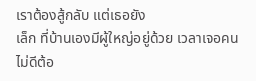เราต้องสู้กลับ แต่เธอยัง
เล็ก ที่บ้านเองมีผู้ใหญ่อยู่ด้วย เวลาเจอคนไม่ดีต้อ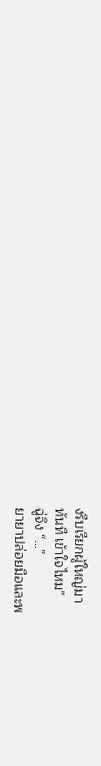งรีบเรียกผู้ใหญ่มา
ทันที เข้าใจไหม”
ฉู่จิง “…”
ยายาปล่อยมือและพ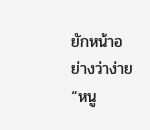ยักหน้าอย่างว่าง่าย “หนู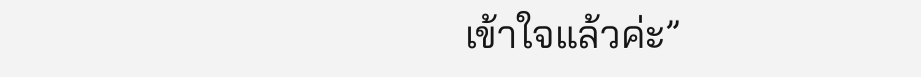เข้าใจแล้วค่ะ”